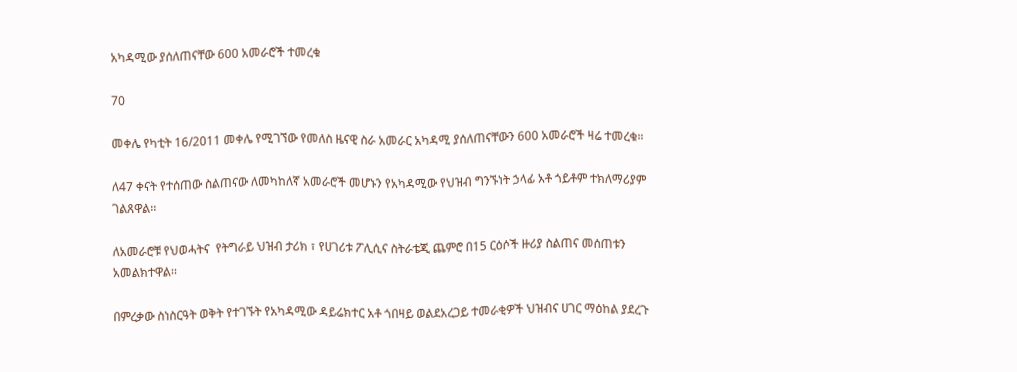አካዳሚው ያሰለጠናቸው 600 አመራሮች ተመረቁ

70

መቀሌ የካቲት 16/2011 መቀሌ የሚገኘው የመለስ ዜናዊ ስራ አመራር አካዳሚ ያሰለጠናቸውን 600 አመራሮች ዛሬ ተመረቁ።

ለ47 ቀናት የተሰጠው ስልጠናው ለመካከለኛ አመራሮች መሆኑን የአካዳሚው የህዝብ ግንኙነት ኃላፊ አቶ ጎይቶም ተክለማሪያም ገልጸዋል፡፡

ለአመራሮቹ የህወሓትና  የትግራይ ህዝብ ታሪክ ፣ የሀገሪቱ ፖሊሲና ስትራቴጂ ጨምሮ በ15 ርዕሶች ዙሪያ ስልጠና መሰጠቱን አመልክተዋል፡፡

በምረቃው ስነስርዓት ወቅት የተገኙት የአካዳሚው ዳይሬክተር አቶ ጎበዛይ ወልደአረጋይ ተመራቂዎች ህዝብና ሀገር ማዕከል ያደረጉ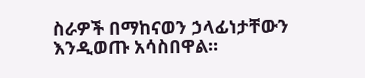ስራዎች በማከናወን ኃላፊነታቸውን እንዲወጡ አሳስበዋል።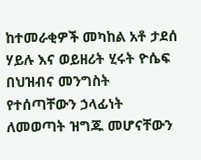ከተመራቂዎች መካከል አቶ ታደሰ ሃይሉ እና ወይዘሪት ሂሩት ዮሴፍ በህዝብና መንግስት የተሰጣቸውን ኃላፊነት ለመወጣት ዝግጁ መሆናቸውን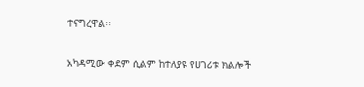ተናግረዋል፡፡

አካዳሚው ቀደም ሲልም ከተለያዩ የሀገሪቱ ክልሎች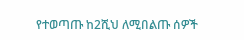የተወጣጡ ከ2ሺህ ለሚበልጡ ሰዎች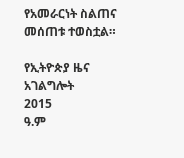የአመራርነት ስልጠና መሰጠቱ ተወስቷል።

የኢትዮጵያ ዜና አገልግሎት
2015
ዓ.ም